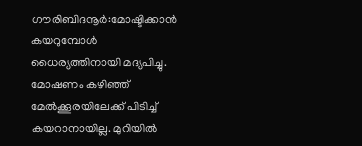ഗൗരിബിദനൂർ:മോഷ്ടിക്കാൻ കയറുമ്പോൾ ധൈര്യത്തിനായി മദ്യപിച്ചു. മോഷണം കഴിഞ്ഞ് മേൽക്കൂരയിലേക്ക് പിടിച്ച് കയറാനായില്ല. മുറിയിൽ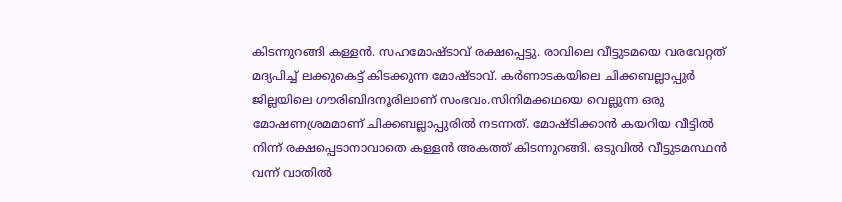കിടന്നുറങ്ങി കള്ളൻ. സഹമോഷ്ടാവ് രക്ഷപ്പെട്ടു. രാവിലെ വീട്ടുടമയെ വരവേറ്റത് മദ്യപിച്ച് ലക്കുകെട്ട് കിടക്കുന്ന മോഷ്ടാവ്. കർണാടകയിലെ ചിക്കബല്ലാപ്പുർ ജില്ലയിലെ ഗൗരിബിദനൂരിലാണ് സംഭവം.സിനിമക്കഥയെ വെല്ലുന്ന ഒരു മോഷണശ്രമമാണ് ചിക്കബല്ലാപ്പുരിൽ നടന്നത്. മോഷ്ടിക്കാൻ കയറിയ വീട്ടിൽ നിന്ന് രക്ഷപ്പെടാനാവാതെ കള്ളൻ അകത്ത് കിടന്നുറങ്ങി. ഒടുവിൽ വീട്ടുടമസ്ഥൻ വന്ന് വാതിൽ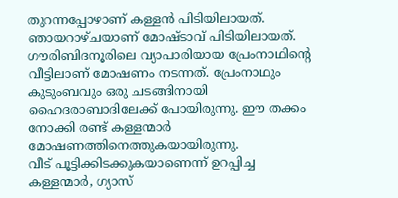തുറന്നപ്പോഴാണ് കള്ളൻ പിടിയിലായത്. ഞായറാഴ്ചയാണ് മോഷ്ടാവ് പിടിയിലായത്. ഗൗരിബിദനൂരിലെ വ്യാപാരിയായ പ്രേംനാഥിന്റെ വീട്ടിലാണ് മോഷണം നടന്നത്. പ്രേംനാഥും കുടുംബവും ഒരു ചടങ്ങിനായി ഹൈദരാബാദിലേക്ക് പോയിരുന്നു. ഈ തക്കം നോക്കി രണ്ട് കള്ളന്മാർ മോഷണത്തിനെത്തുകയായിരുന്നു.
വീട് പൂട്ടിക്കിടക്കുകയാണെന്ന് ഉറപ്പിച്ച കള്ളന്മാർ, ഗ്യാസ്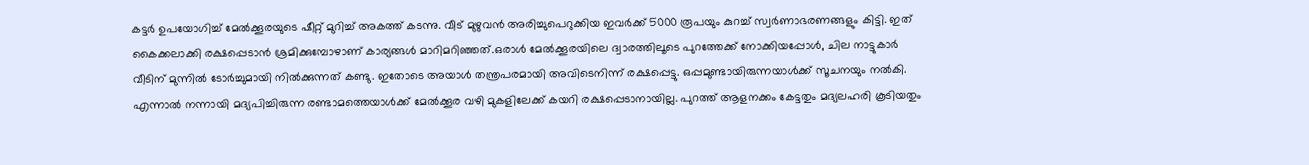കട്ടർ ഉപയോഗിച്ച് മേൽക്കൂരയുടെ ഷീറ്റ് മുറിച്ച് അകത്ത് കടന്നു. വീട് മുഴുവൻ അരിച്ചുപെറുക്കിയ ഇവർക്ക് 5000 രൂപയും കുറച്ച് സ്വർണാഭരണങ്ങളും കിട്ടി. ഇത് കൈക്കലാക്കി രക്ഷപ്പെടാൻ ശ്രമിക്കുമ്പോഴാണ് കാര്യങ്ങൾ മാറിമറിഞ്ഞത്.ഒരാൾ മേൽക്കൂരയിലെ ദ്വാരത്തിലൂടെ പുറത്തേക്ക് നോക്കിയപ്പോൾ, ചില നാട്ടുകാർ വീടിന് മുന്നിൽ ടോർച്ചുമായി നിൽക്കുന്നത് കണ്ടു. ഇതോടെ അയാൾ തന്ത്രപരമായി അവിടെനിന്ന് രക്ഷപ്പെട്ടു. ഒപ്പമുണ്ടായിരുന്നയാൾക്ക് സൂചനയും നൽകി. എന്നാൽ നന്നായി മദ്യപിച്ചിരുന്ന രണ്ടാമത്തെയാൾക്ക് മേൽക്കൂര വഴി മുകളിലേക്ക് കയറി രക്ഷപ്പെടാനായില്ല. പുറത്ത് ആളനക്കം കേട്ടതും മദ്യലഹരി കൂടിയതും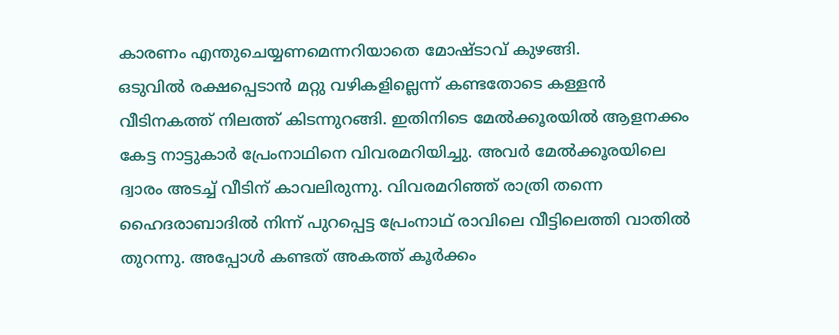കാരണം എന്തുചെയ്യണമെന്നറിയാതെ മോഷ്ടാവ് കുഴങ്ങി.
ഒടുവിൽ രക്ഷപ്പെടാൻ മറ്റു വഴികളില്ലെന്ന് കണ്ടതോടെ കള്ളൻ വീടിനകത്ത് നിലത്ത് കിടന്നുറങ്ങി. ഇതിനിടെ മേൽക്കൂരയിൽ ആളനക്കം കേട്ട നാട്ടുകാർ പ്രേംനാഥിനെ വിവരമറിയിച്ചു. അവർ മേൽക്കൂരയിലെ ദ്വാരം അടച്ച് വീടിന് കാവലിരുന്നു. വിവരമറിഞ്ഞ് രാത്രി തന്നെ ഹൈദരാബാദിൽ നിന്ന് പുറപ്പെട്ട പ്രേംനാഥ് രാവിലെ വീട്ടിലെത്തി വാതിൽ തുറന്നു. അപ്പോൾ കണ്ടത് അകത്ത് കൂർക്കം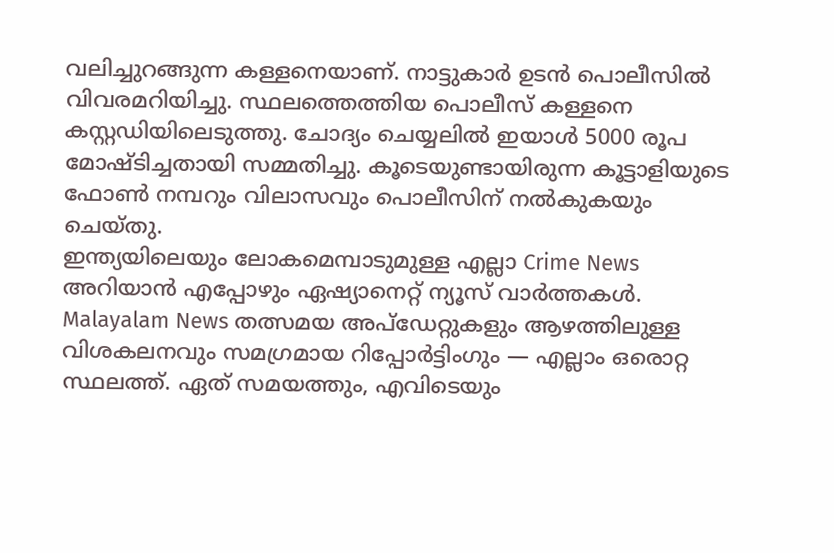വലിച്ചുറങ്ങുന്ന കള്ളനെയാണ്. നാട്ടുകാർ ഉടൻ പൊലീസിൽ വിവരമറിയിച്ചു. സ്ഥലത്തെത്തിയ പൊലീസ് കള്ളനെ കസ്റ്റഡിയിലെടുത്തു. ചോദ്യം ചെയ്യലിൽ ഇയാൾ 5000 രൂപ മോഷ്ടിച്ചതായി സമ്മതിച്ചു. കൂടെയുണ്ടായിരുന്ന കൂട്ടാളിയുടെ ഫോൺ നമ്പറും വിലാസവും പൊലീസിന് നൽകുകയും ചെയ്തു.
ഇന്ത്യയിലെയും ലോകമെമ്പാടുമുള്ള എല്ലാ Crime News അറിയാൻ എപ്പോഴും ഏഷ്യാനെറ്റ് ന്യൂസ് വാർത്തകൾ. Malayalam News തത്സമയ അപ്ഡേറ്റുകളും ആഴത്തിലുള്ള വിശകലനവും സമഗ്രമായ റിപ്പോർട്ടിംഗും — എല്ലാം ഒരൊറ്റ സ്ഥലത്ത്. ഏത് സമയത്തും, എവിടെയും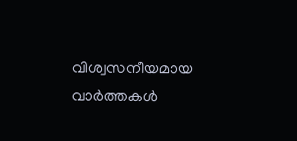വിശ്വസനീയമായ വാർത്തകൾ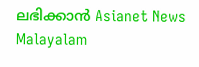ലഭിക്കാൻ Asianet News Malayalam